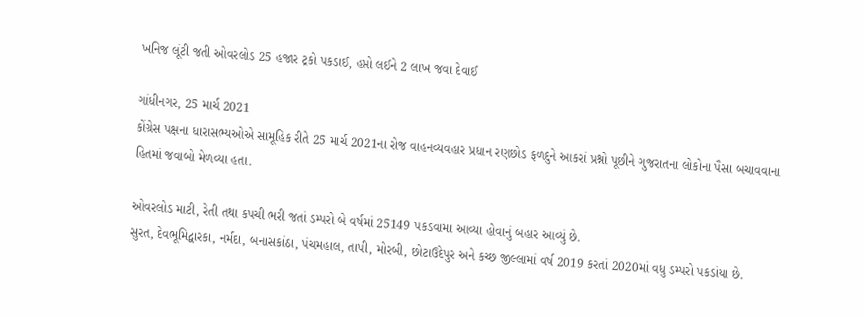ખનિજ લૂંટી જતી ઓવરલોડ 25 હજાર ટ્રકો પકડાઈ, હપ્તો લઈને 2 લાખ જવા દેવાઈ

ગાંધીનગર, 25 માર્ચ 2021
કોંગ્રેસ પક્ષના ધારાસભ્‍યઓએ સામૂહિક રીતે 25 માર્ચ 2021ના રોજ વાહનવ્યવહાર પ્રધાન રણછોડ ફળદુને આકરાં પ્રશ્નો પૂછીને ગુજરાતના લોકોના પૈસા બચાવવાના હિતમાં જવાબો મેળવ્યા હતા.

ઓવરલોડ માટી, રેતી તથા કપચી ભરી જતાં ડમ્પરો બે વર્ષમાં 25149 પકડવામા આવ્યા હોવાનું બહાર આવ્યું છે.
સુરત, દેવભૂમિદ્વારકા, નર્મદા, બનાસકાંઠા, પંચમહાલ, તાપી, મોરબી, છોટાઉદેપુર અને કચ્છ જીલ્લામાં વર્ષ 2019 કરતાં 2020માં વધુ ડમ્પરો પકડાંયા છે.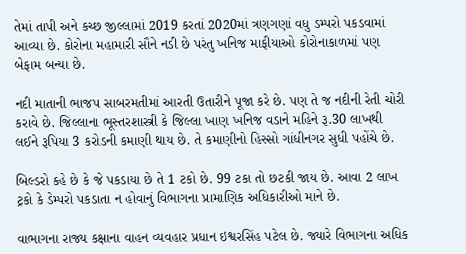તેમાં તાપી અને કચ્છ જીલ્લામાં 2019 કરતાં 2020માં ત્રણગણાં વધુ ડમ્પરો પકડવામાં આવ્યા છે. કોરોના મહામારી સૌને નડી છે પરંતુ ખનિજ માફીયાઓ કોરોનાકાળમાં પણ બેફામ બન્યા છે.

નદી માતાની ભાજપ સાબરમતીમાં આરતી ઉતારીને પૂજા કરે છે. પણ તે જ નદીની રેતી ચોરી કરાવે છે. જિલ્લાના ભૂસ્તરશાસ્ત્રી કે જિલ્લા ખાણ ખનિજ વડાને મહિને રૂ.30 લાખથી લઈને રૂપિયા 3 કરોડની કમાણી થાય છે. તે કમાણીનો હિસ્સો ગાંધીનગર સુધી પહોંચે છે.

બિલ્ડરો કહે છે કે જે પકડાયા છે તે 1 ટકો છે. 99 ટકા તો છટકી જાય છે. આવા 2 લાખ ટ્રકો કે ડેમ્પરો પકડાતા ન હોવાનું વિભાગના પ્રામાણિક અધિકારીઓ માને છે.

વાભાગના રાજ્ય કક્ષાના વાહન વ્યવહાર પ્રધાન ઇશ્વરસિંહ પટેલ છે. જ્યારે વિભાગના અધિક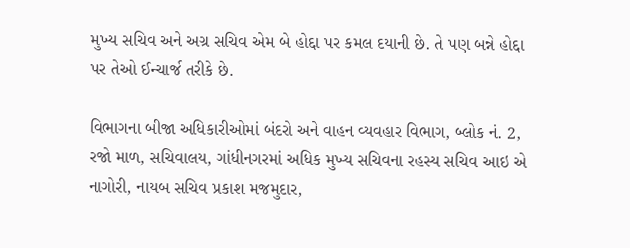મુખ્ય સચિવ અને અગ્ર સચિવ એમ બે હોદ્દા પર કમલ દયાની છે. તે પણ બન્ને હોદ્દા પર તેઓ ઈન્ચાર્જ તરીકે છે.

વિભાગના બીજા અધિકારીઓમાં બંદરો અને વાહન વ્યવહાર વિભાગ, બ્લોક નં. 2, રજો માળ, સચિવાલય, ગાંધીનગરમાં અધિક મુખ્ય સચિવના રહસ્ય સચિવ આઇ એ નાગોરી, નાયબ સચિવ પ્રકાશ મજમુદાર,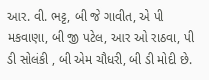આર. વી. ભટ્ટ, બી જે ગાવીત, એ પી મકવાણા, બી જી પટેલ, આર ઓ રાઠવા, પી ડી સોલંકી , બી એમ ચૌધરી, બી ડી મોદી છે.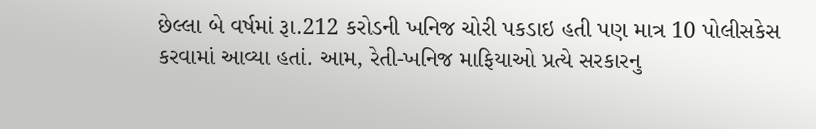છેલ્લા બે વર્ષમાં રૂા.212 કરોડની ખનિજ ચોરી પકડાઇ હતી પણ માત્ર 10 પોલીસકેસ કરવામાં આવ્યા હતાં. આમ, રેતી-ખનિજ માફિયાઓ પ્રત્યે સરકારનુ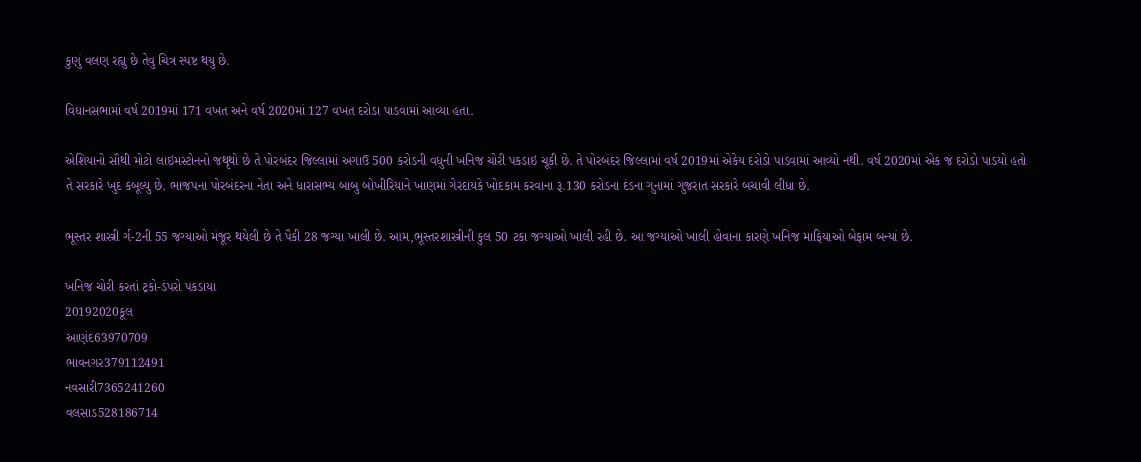કુણું વલણ રહ્યુ છે તેવુ ચિત્ર સ્પષ્ટ થયુ છે.

વિધાનસભામાં વર્ષ 2019માં 171 વખત અને વર્ષ 2020માં 127 વખત દરોડા પાડવામાં આવ્યા હતા.

એશિયાનો સૌથી મોટો લાઇમસ્ટોનનો જથૃથો છે તે પોરબંદર જિલ્લામાં અગાઉ 500 કરોડની વધુની ખનિજ ચોરી પકડાઇ ચૂકી છે. તે પોરબંદર જિલ્લામાં વર્ષ 2019માં એકેય દરોડો પાડવામાં આવ્યો નથી. વર્ષ 2020માં એક જ દરોડો પાડયો હતો તે સરકારે ખુદ કબૂલ્યુ છે. ભાજપના પોરબંદરના નેતા અને ધારાસભ્ય બાબુ બોખીરિયાને ખાણમાં ગેરદાયકે ખોદકામ કરવાના રૂ.130 કરોડના દંડના ગુનામાં ગુજરાત સરકારે બચાવી લીધા છે.

ભૂસ્તર શાસ્ત્રી ર્ગ-2ની 55 જગ્યાઓ મંજૂર થયેલી છે તે પૈકી 28 જગ્યા ખાલી છે. આમ,ભૂસ્તરશાસ્ત્રીની કુલ 50 ટકા જગ્યાઓ ખાલી રહી છે. આ જગ્યાઓ ખાલી હોવાના કારણે ખનિજ માફિયાઓ બેફામ બન્યાં છે.

ખનિજ ચોરી કરતાં ટ્રકો-ડંપરો પકડાયા
20192020કૂલ
આણંદ63970709
ભાવનગર379112491
નવસારી7365241260
વલસાડ528186714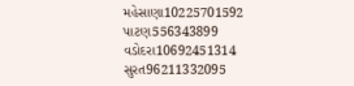મહેસાણા10225701592
પાટણ556343899
વડોદરા10692451314
સુરત96211332095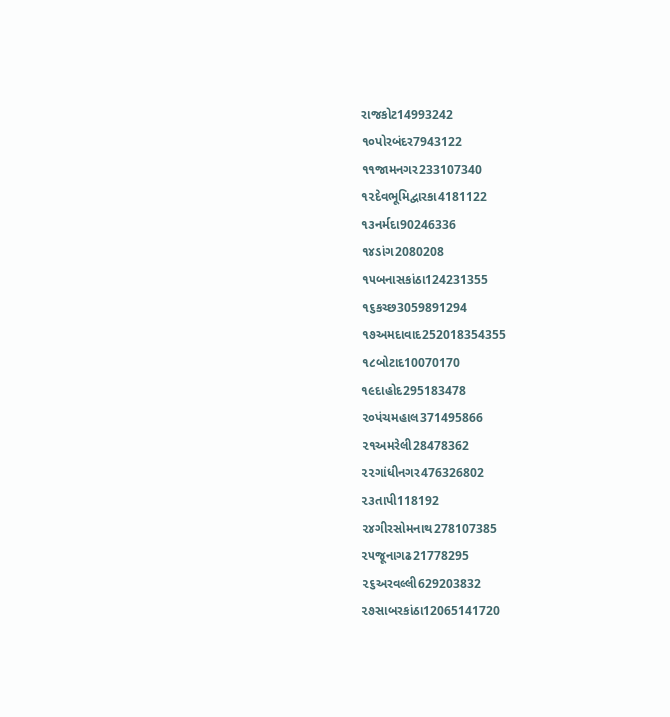રાજકોટ14993242
૧૦પોરબંદર7943122
૧૧જામનગર233107340
૧૨દેવભૂમિદ્વારકા4181122
૧૩નર્મદા90246336
૧૪ડાંગ2080208
૧૫બનાસકાંઠા124231355
૧૬કચ્છ3059891294
૧૭અમદાવાદ252018354355
૧૮બોટાદ10070170
૧૯દાહોદ295183478
૨૦પંચમહાલ371495866
૨૧અમરેલી28478362
૨૨ગાંધીનગર476326802
૨૩તાપી118192
૨૪ગીરસોમનાથ278107385
૨૫જૂનાગઢ21778295
૨૬અરવલ્લી629203832
૨૭સાબરકાંઠા12065141720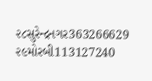૨૮સુરેન્દ્રનગર363266629
૨૯મોરબી113127240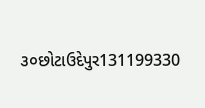૩૦છોટાઉદેપુર131199330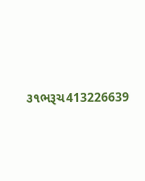૩૧ભરૂચ413226639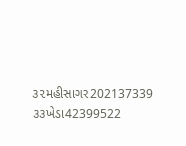૩૨મહીસાગર202137339
૩૩ખેડા42399522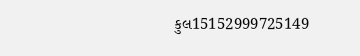કુલ15152999725149